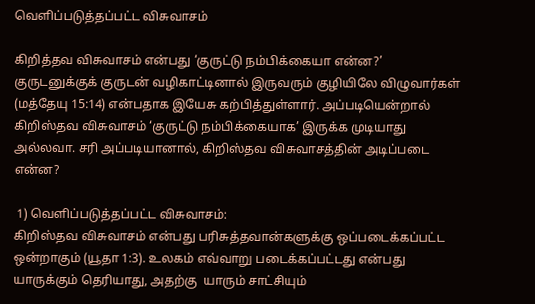வெளிப்படுத்தப்பட்ட விசுவாசம்

கிறித்தவ விசுவாசம் என்பது ‘குருட்டு நம்பிக்கையா என்ன?’  குருடனுக்குக் குருடன் வழிகாட்டினால் இருவரும் குழியிலே விழுவார்கள் (மத்தேயு 15:14) என்பதாக இயேசு கற்பித்துள்ளார். அப்படியென்றால் கிறிஸ்தவ விசுவாசம் ‘குருட்டு நம்பிக்கையாக’ இருக்க முடியாது அல்லவா. சரி அப்படியானால், கிறிஸ்தவ விசுவாசத்தின் அடிப்படை என்ன?

 1) வெளிப்படுத்தப்பட்ட விசுவாசம்:
கிறிஸ்தவ விசுவாசம் என்பது பரிசுத்தவான்களுக்கு ஒப்படைக்கப்பட்ட ஒன்றாகும் (யூதா 1:3). உலகம் எவ்வாறு படைக்கப்பட்டது என்பது யாருக்கும் தெரியாது, அதற்கு  யாரும் சாட்சியும்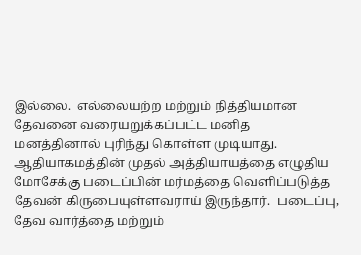இல்லை.  எல்லையற்ற மற்றும் நித்தியமான தேவனை வரையறுக்கப்பட்ட மனித மனத்தினால் புரிந்து கொள்ள முடியாது.  ஆதியாகமத்தின் முதல் அத்தியாயத்தை எழுதிய மோசேக்கு படைப்பின் மர்மத்தை வெளிப்படுத்த தேவன் கிருபையுள்ளவராய் இருந்தார்.  படைப்பு, தேவ வார்த்தை மற்றும்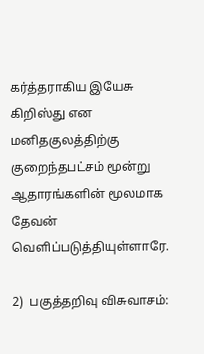கர்த்தராகிய இயேசு கிறிஸ்து என மனிதகுலத்திற்கு குறைந்தபட்சம் மூன்று ஆதாரங்களின் மூலமாக தேவன் வெளிப்படுத்தியுள்ளாரே.

2)  பகுத்தறிவு விசுவாசம்: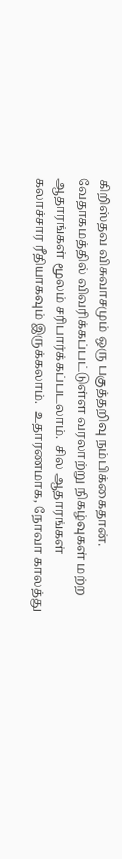கிறிஸ்தவ விசுவாசமும் ஒரு பகுத்தறிவு நம்பிக்கைதான்.  வேதாகமத்தில் விவரிக்கப்பட்டுள்ள வரலாற்று நிகழ்வுகள் மற்ற ஆதாரங்கள் மூலம் சரிபார்க்கப்படலாம்.  சில ஆதாரங்கள் கலாச்சார ரீதியாகவும் இருக்கலாம்.  உதாரணமாக, நோவா காலத்து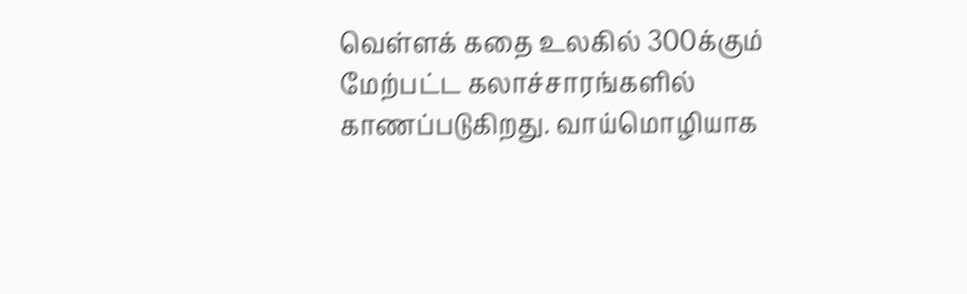வெள்ளக் கதை உலகில் 300க்கும் மேற்பட்ட கலாச்சாரங்களில் காணப்படுகிறது. வாய்மொழியாக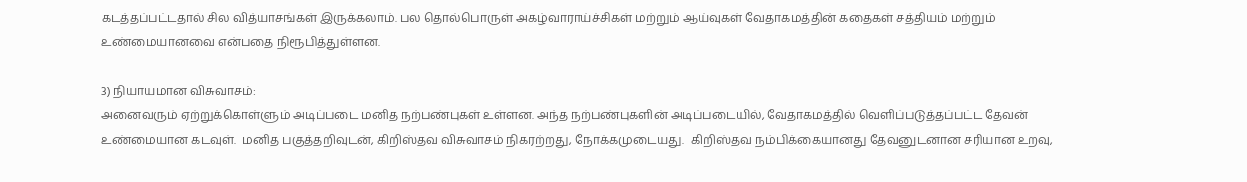கடத்தப்பட்டதால் சில வித்யாசங்கள் இருக்கலாம். பல தொல்பொருள் அகழ்வாராய்ச்சிகள் மற்றும் ஆய்வுகள் வேதாகமத்தின் கதைகள் சத்தியம் மற்றும் உண்மையானவை என்பதை நிரூபித்துள்ளன.

3) நியாயமான விசுவாசம்:
அனைவரும் ஏற்றுக்கொள்ளும் அடிப்படை மனித நற்பண்புகள் உள்ளன. அந்த நற்பண்புகளின் அடிப்படையில், வேதாகமத்தில் வெளிப்படுத்தப்பட்ட தேவன் உண்மையான கடவுள்.  மனித பகுத்தறிவுடன், கிறிஸ்தவ விசுவாசம் நிகரற்றது, நோக்கமுடையது.  கிறிஸ்தவ நம்பிக்கையானது தேவனுடனான சரியான உறவு,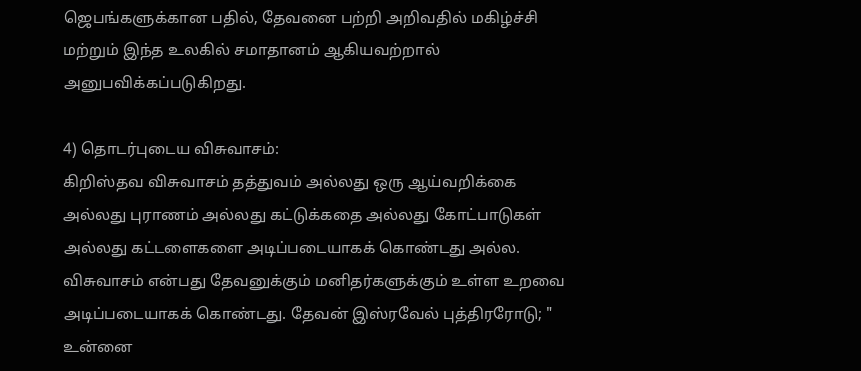ஜெபங்களுக்கான பதில், தேவனை பற்றி அறிவதில் மகிழ்ச்சி மற்றும் இந்த உலகில் சமாதானம் ஆகியவற்றால் அனுபவிக்கப்படுகிறது.

4) தொடர்புடைய விசுவாசம்:
கிறிஸ்தவ விசுவாசம் தத்துவம் அல்லது ஒரு ஆய்வறிக்கை அல்லது புராணம் அல்லது கட்டுக்கதை அல்லது கோட்பாடுகள் அல்லது கட்டளைகளை அடிப்படையாகக் கொண்டது அல்ல.  விசுவாசம் என்பது தேவனுக்கும் மனிதர்களுக்கும் உள்ள உறவை அடிப்படையாகக் கொண்டது. தேவன் இஸ்ரவேல் புத்திரரோடு; " உன்னை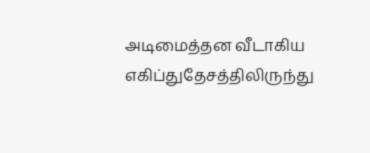அடிமைத்தன வீடாகிய எகிப்துதேசத்திலிருந்து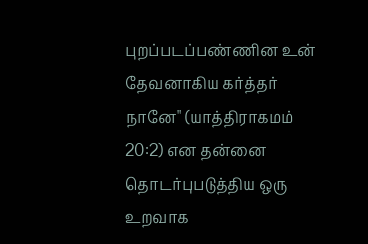புறப்படப்பண்ணின உன் தேவனாகிய கர்த்தர் நானே" (யாத்திராகமம் 20:2) என தன்னை தொடர்புபடுத்திய ஒரு உறவாக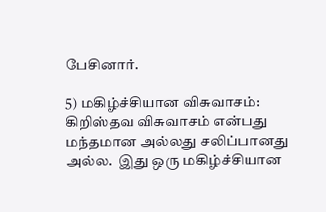பேசினார்.

5) மகிழ்ச்சியான விசுவாசம்:
கிறிஸ்தவ விசுவாசம் என்பது மந்தமான அல்லது சலிப்பானது அல்ல.  இது ஒரு மகிழ்ச்சியான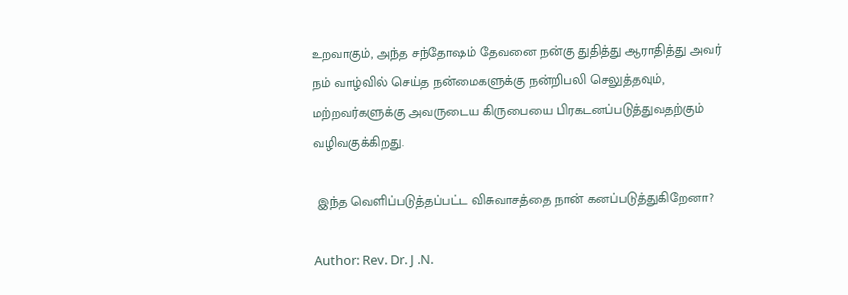உறவாகும், அந்த சந்தோஷம் தேவனை நன்கு துதித்து ஆராதித்து அவர் நம் வாழ்வில் செய்த நன்மைகளுக்கு நன்றிபலி செலுத்தவும், மற்றவர்களுக்கு அவருடைய கிருபையை பிரகடனப்படுத்துவதற்கும் வழிவகுக்கிறது.

 இந்த வெளிப்படுத்தப்பட்ட விசுவாசத்தை நான் கனப்படுத்துகிறேனா?

Author: Rev. Dr. J .N.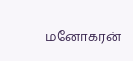மனோகரன்